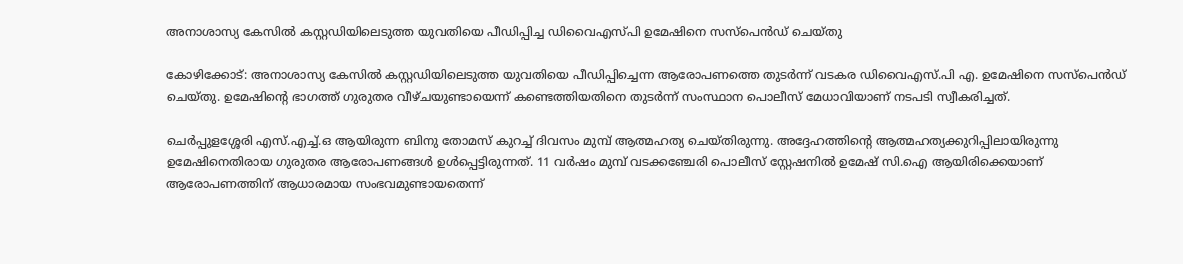അനാശാസ്യ കേസില്‍ കസ്റ്റഡിയിലെടുത്ത യുവതിയെ പീഡിപ്പിച്ച ഡിവൈഎസ്പി ഉമേഷിനെ സസ്പെന്‍ഡ് ചെയ്തു

കോഴിക്കോട്: അനാശാസ്യ കേസില്‍ കസ്റ്റഡിയിലെടുത്ത യുവതിയെ പീഡിപ്പിച്ചെന്ന ആരോപണത്തെ തുടര്‍ന്ന് വടകര ഡിവൈഎസ്.പി എ. ഉമേഷിനെ സസ്പെന്‍ഡ് ചെയ്തു. ഉമേഷിന്റെ ഭാഗത്ത് ഗുരുതര വീഴ്ചയുണ്ടായെന്ന് കണ്ടെത്തിയതിനെ തുടര്‍ന്ന് സംസ്ഥാന പൊലീസ് മേധാവിയാണ് നടപടി സ്വീകരിച്ചത്.

ചെര്‍പ്പുളശ്ശേരി എസ്.എച്ച്.ഒ ആയിരുന്ന ബിനു തോമസ് കുറച്ച് ദിവസം മുമ്പ് ആത്മഹത്യ ചെയ്തിരുന്നു. അദ്ദേഹത്തിന്റെ ആത്മഹത്യക്കുറിപ്പിലായിരുന്നു ഉമേഷിനെതിരായ ഗുരുതര ആരോപണങ്ങള്‍ ഉള്‍പ്പെട്ടിരുന്നത്. 11 വര്‍ഷം മുമ്പ് വടക്കഞ്ചേരി പൊലീസ് സ്റ്റേഷനില്‍ ഉമേഷ് സി.ഐ ആയിരിക്കെയാണ് ആരോപണത്തിന് ആധാരമായ സംഭവമുണ്ടായതെന്ന്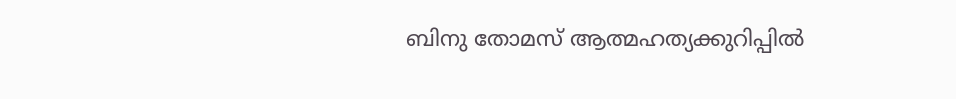ബിനു തോമസ് ആത്മഹത്യക്കുറിപ്പില്‍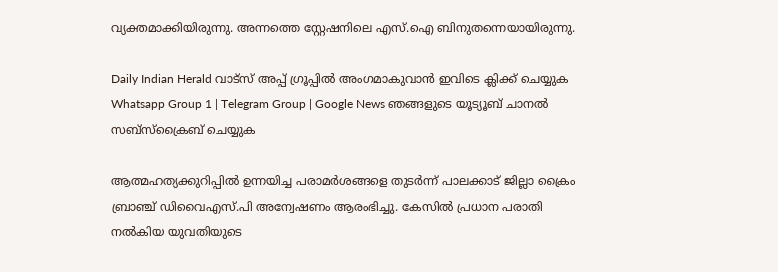വ്യക്തമാക്കിയിരുന്നു. അന്നത്തെ സ്റ്റേഷനിലെ എസ്.ഐ ബിനുതന്നെയായിരുന്നു.

Daily Indian Herald വാട്സ് അപ്പ് ഗ്രൂപ്പിൽ അംഗമാകുവാൻ ഇവിടെ ക്ലിക്ക് ചെയ്യുക Whatsapp Group 1 | Telegram Group | Google News ഞങ്ങളുടെ യൂട്യൂബ് ചാനൽ സബ്സ്ക്രൈബ് ചെയ്യുക

ആത്മഹത്യക്കുറിപ്പില്‍ ഉന്നയിച്ച പരാമര്‍ശങ്ങളെ തുടര്‍ന്ന് പാലക്കാട് ജില്ലാ ക്രൈം ബ്രാഞ്ച് ഡിവൈഎസ്.പി അന്വേഷണം ആരംഭിച്ചു. കേസില്‍ പ്രധാന പരാതി നല്‍കിയ യുവതിയുടെ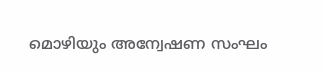മൊഴിയും അന്വേഷണ സംഘം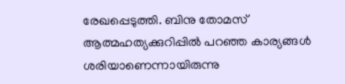രേഖപ്പെടുത്തി. ബിനു തോമസ് ആത്മഹത്യക്കുറിപ്പില്‍ പറഞ്ഞ കാര്യങ്ങള്‍ ശരിയാണെന്നായിരുന്നു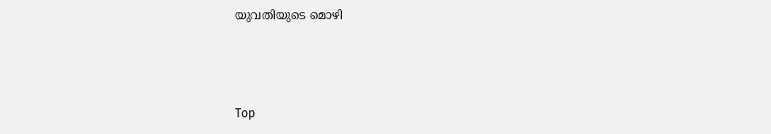യുവതിയുടെ മൊഴി



Top